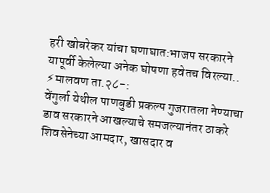हरी खोबरेकर यांचा घणाघात:भाजप सरकारने यापूर्वी केलेल्या अनेक घोषणा हवेतच विरल्या..
⚡मालवण ता.२८-:
वेंगुर्ला येथील पाणबुडी प्रकल्प गुजरातला नेण्याचा डाव सरकारने आखल्याचे समजल्यानंतर ठाकरे शिवसेनेच्या आमदार, खासदार व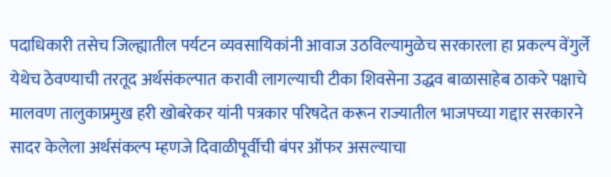पदाधिकारी तसेच जिल्ह्यातील पर्यटन व्यवसायिकांनी आवाज उठविल्यामुळेच सरकारला हा प्रकल्प वेंगुर्ले येथेच ठेवण्याची तरतूद अर्थसंकल्पात करावी लागल्याची टीका शिवसेना उद्धव बाळासाहेब ठाकरे पक्षाचे मालवण तालुकाप्रमुख हरी खोबरेकर यांनी पत्रकार परिषदेत करून राज्यातील भाजपच्या गद्दार सरकारने सादर केलेला अर्थसंकल्प म्हणजे दिवाळीपूर्वीची बंपर ऑफर असल्याचा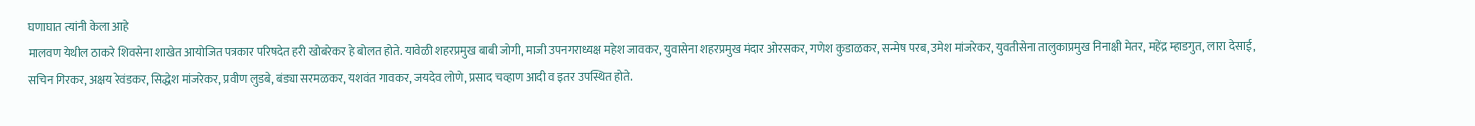घणाघात त्यांनी केला आहे
मालवण येथील ठाकरे शिवसेना शाखेत आयोजित पत्रकार परिषदेत हरी खोबरेकर हे बोलत होते. यावेळी शहरप्रमुख बाबी जोगी, माजी उपनगराध्यक्ष महेश जावकर, युवासेना शहरप्रमुख मंदार ओरसकर, गणेश कुडाळकर, सन्मेष परब, उमेश मांजरेकर, युवतीसेना तालुकाप्रमुख निनाक्षी मेतर, महेंद्र म्हाडगुत, लारा देसाई, सचिन गिरकर, अक्षय रेवंडकर, सिद्धेश मांजरेकर, प्रवीण लुडबे, बंड्या सरमळकर, यशवंत गावकर, जयदेव लोणे, प्रसाद चव्हाण आदी व इतर उपस्थित होते.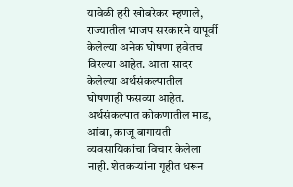यावेळी हरी खोबरेकर म्हणाले, राज्यातील भाजप सरकारने यापूर्वी केलेल्या अनेक घोषणा हवेतच विरल्या आहेत. आता सादर केलेल्या अर्थसंकल्पातील घोषणाही फसव्या आहेत. अर्थसंकल्पात कोकणातील माड, आंबा, काजू बागायती व्यवसायिकांचा विचार केलेला नाही. शेतकऱ्यांना गृहीत धरून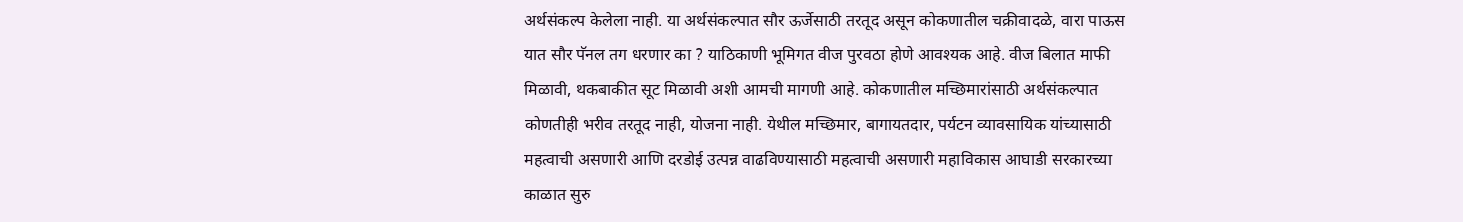अर्थसंकल्प केलेला नाही. या अर्थसंकल्पात सौर ऊर्जेसाठी तरतूद असून कोकणातील चक्रीवादळे, वारा पाऊस यात सौर पॅनल तग धरणार का ? याठिकाणी भूमिगत वीज पुरवठा होणे आवश्यक आहे. वीज बिलात माफी मिळावी, थकबाकीत सूट मिळावी अशी आमची मागणी आहे. कोकणातील मच्छिमारांसाठी अर्थसंकल्पात कोणतीही भरीव तरतूद नाही, योजना नाही. येथील मच्छिमार, बागायतदार, पर्यटन व्यावसायिक यांच्यासाठी महत्वाची असणारी आणि दरडोई उत्पन्न वाढविण्यासाठी महत्वाची असणारी महाविकास आघाडी सरकारच्या काळात सुरु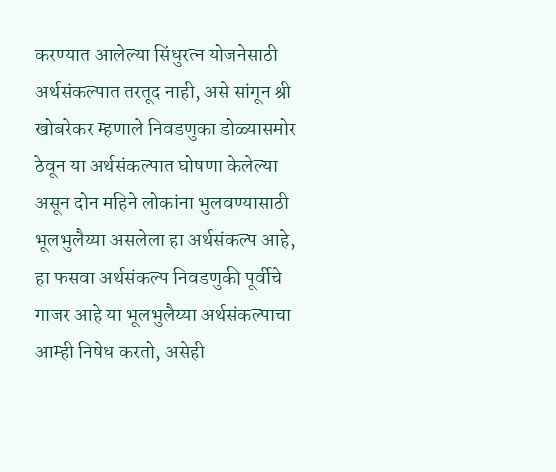करण्यात आलेल्या सिंधुरत्न योजनेसाठी अर्थसंकल्पात तरतूद नाही, असे सांगून श्री खोबरेकर म्हणाले निवडणुका डोळ्यासमोर ठेवून या अर्थसंकल्पात घोषणा केलेल्या असून दोन महिने लोकांना भुलवण्यासाठी भूलभुलैय्या असलेला हा अर्थसंकल्प आहे, हा फसवा अर्थसंकल्प निवडणुकी पूर्वीचे गाजर आहे या भूलभुलैय्या अर्थसंकल्पाचा आम्ही निषेध करतो, असेही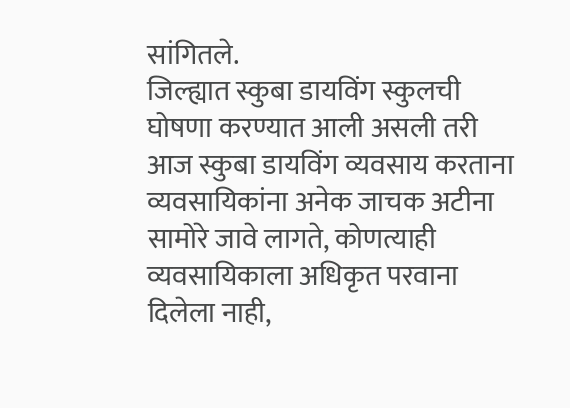सांगितले.
जिल्ह्यात स्कुबा डायविंग स्कुलची घोषणा करण्यात आली असली तरी आज स्कुबा डायविंग व्यवसाय करताना व्यवसायिकांना अनेक जाचक अटीना सामोरे जावे लागते, कोणत्याही व्यवसायिकाला अधिकृत परवाना दिलेला नाही,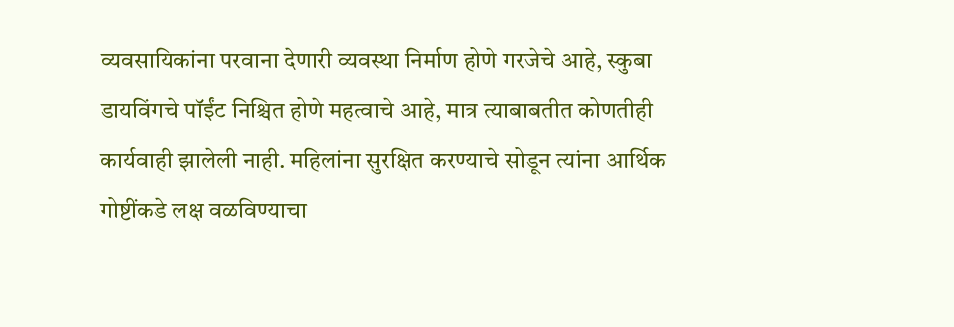व्यवसायिकांना परवाना देणारी व्यवस्था निर्माण होणे गरजेचे आहे, स्कुबा डायविंगचे पॉईंट निश्चित होणे महत्वाचे आहे, मात्र त्याबाबतीत कोणतीही कार्यवाही झालेली नाही. महिलांना सुरक्षित करण्याचे सोडून त्यांना आर्थिक गोष्टींकडे लक्ष वळविण्याचा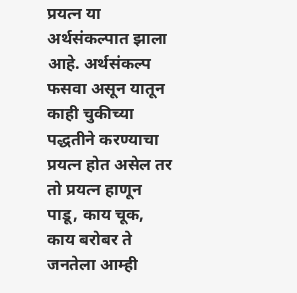प्रयत्न या अर्थसंकल्पात झाला आहे. अर्थसंकल्प फसवा असून यातून काही चुकीच्या पद्धतीने करण्याचा प्रयत्न होत असेल तर तो प्रयत्न हाणून पाडू, काय चूक, काय बरोबर ते जनतेला आम्ही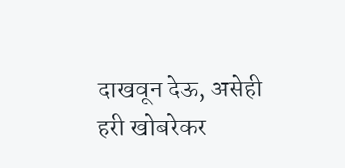दाखवून देऊ, असेही हरी खोबरेकर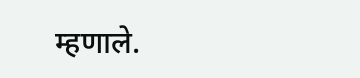म्हणाले.